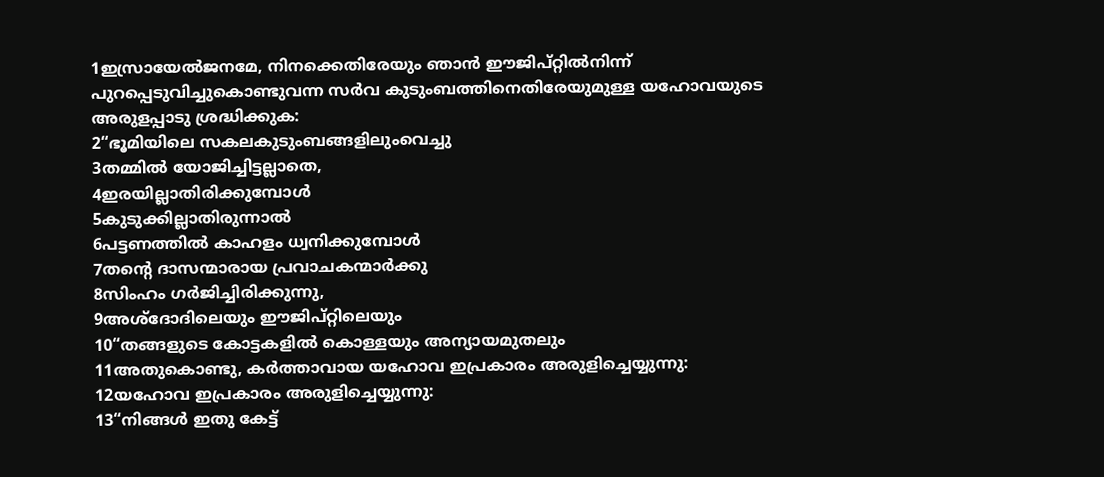1ഇസ്രായേൽജനമേ, നിനക്കെതിരേയും ഞാൻ ഈജിപ്റ്റിൽനിന്ന് പുറപ്പെടുവിച്ചുകൊണ്ടുവന്ന സർവ കുടുംബത്തിനെതിരേയുമുള്ള യഹോവയുടെ അരുളപ്പാടു ശ്രദ്ധിക്കുക:
2“ഭൂമിയിലെ സകലകുടുംബങ്ങളിലുംവെച്ചു
3തമ്മിൽ യോജിച്ചിട്ടല്ലാതെ,
4ഇരയില്ലാതിരിക്കുമ്പോൾ
5കുടുക്കില്ലാതിരുന്നാൽ
6പട്ടണത്തിൽ കാഹളം ധ്വനിക്കുമ്പോൾ
7തന്റെ ദാസന്മാരായ പ്രവാചകന്മാർക്കു
8സിംഹം ഗർജിച്ചിരിക്കുന്നു,
9അശ്ദോദിലെയും ഈജിപ്റ്റിലെയും
10“തങ്ങളുടെ കോട്ടകളിൽ കൊള്ളയും അന്യായമുതലും
11അതുകൊണ്ടു, കർത്താവായ യഹോവ ഇപ്രകാരം അരുളിച്ചെയ്യുന്നു:
12യഹോവ ഇപ്രകാരം അരുളിച്ചെയ്യുന്നു:
13“നിങ്ങൾ ഇതു കേട്ട്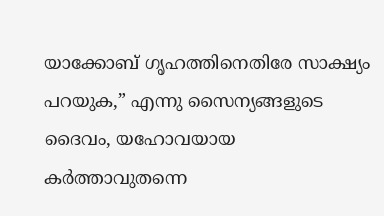യാക്കോബ് ഗൃഹത്തിനെതിരേ സാക്ഷ്യം പറയുക,” എന്നു സൈന്യങ്ങളുടെ ദൈവം, യഹോവയായ കർത്താവുതന്നെ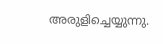അരുളിച്ചെയ്യുന്നു.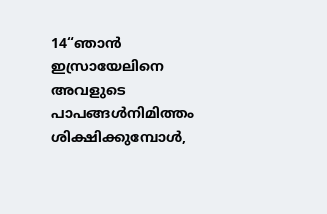14“ഞാൻ ഇസ്രായേലിനെ അവളുടെ പാപങ്ങൾനിമിത്തം ശിക്ഷിക്കുമ്പോൾ,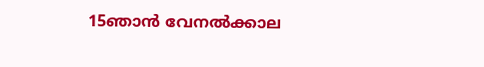15ഞാൻ വേനൽക്കാല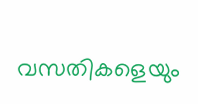വസതികളെയും